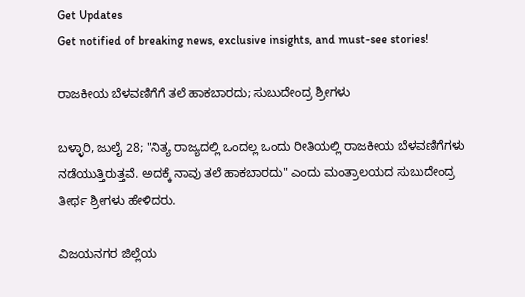Get Updates
Get notified of breaking news, exclusive insights, and must-see stories!

ರಾಜಕೀಯ ಬೆಳವಣಿಗೆಗೆ ತಲೆ ಹಾಕಬಾರದು; ಸುಬುದೇಂದ್ರ ಶ್ರೀಗಳು

ಬಳ್ಳಾರಿ, ಜುಲೈ 28; "ನಿತ್ಯ ರಾಜ್ಯದಲ್ಲಿ ಒಂದಲ್ಲ ಒಂದು ರೀತಿಯಲ್ಲಿ ರಾಜಕೀಯ ಬೆಳವಣಿಗೆಗಳು ನಡೆಯುತ್ತಿರುತ್ತವೆ. ಅದಕ್ಕೆ ನಾವು ತಲೆ ಹಾಕಬಾರದು" ಎಂದು ಮಂತ್ರಾಲಯದ ಸುಬುದೇಂದ್ರ ತೀರ್ಥ ಶ್ರೀಗಳು ಹೇಳಿದರು.

ವಿಜಯನಗರ ಜಿಲ್ಲೆಯ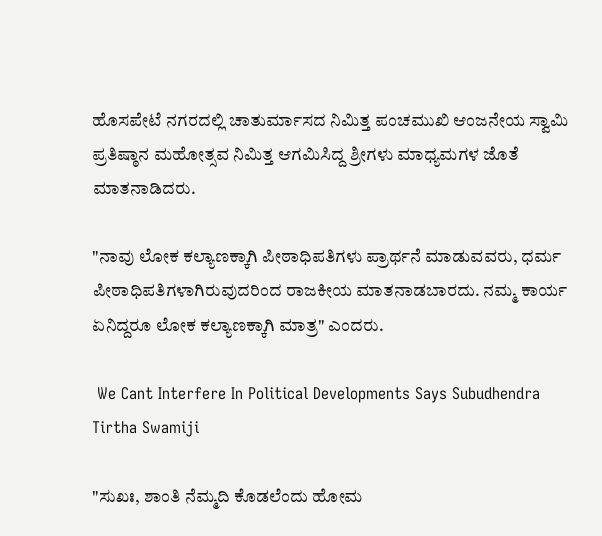ಹೊಸಪೇಟೆ ನಗರದಲ್ಲಿ ಚಾತುರ್ಮಾಸದ ನಿಮಿತ್ತ ಪಂಚಮುಖಿ ಆಂಜನೇಯ ಸ್ವಾಮಿ ಪ್ರತಿಷ್ಠಾನ ಮಹೋತ್ಸವ ನಿಮಿತ್ತ ಆಗಮಿಸಿದ್ದ ಶ್ರೀಗಳು ಮಾಧ್ಯಮಗಳ ಜೊತೆ ಮಾತನಾಡಿದರು.

"ನಾವು ಲೋಕ ಕಲ್ಯಾಣಕ್ಕಾಗಿ ಪೀಠಾಧಿಪತಿಗಳು ಪ್ರಾರ್ಥನೆ ಮಾಡುವವರು, ಧರ್ಮ ಪೀಠಾಧಿಪತಿಗಳಾಗಿರುವುದರಿಂದ ರಾಜಕೀಯ ಮಾತನಾಡಬಾರದು. ನಮ್ಮ ಕಾರ್ಯ ಏನಿದ್ದರೂ ಲೋಕ ಕಲ್ಯಾಣಕ್ಕಾಗಿ ಮಾತ್ರ" ಎಂದರು.

 We Cant Interfere In Political Developments Says Subudhendra Tirtha Swamiji

"ಸುಖಃ, ಶಾಂತಿ ನೆಮ್ಮದಿ ಕೊಡಲೆಂದು ಹೋಮ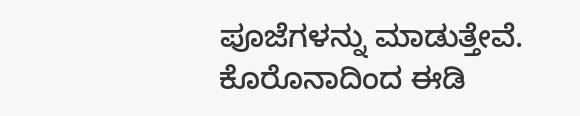ಪೂಜೆಗಳನ್ನು ಮಾಡುತ್ತೇವೆ. ಕೊರೊನಾದಿಂದ ಈಡಿ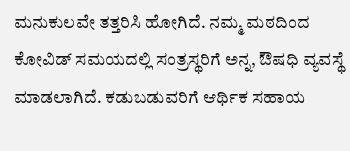ಮನುಕುಲವೇ ತತ್ತರಿಸಿ ಹೋಗಿದೆ. ನಮ್ಮ ಮಠದಿಂದ ಕೋವಿಡ್ ಸಮಯದಲ್ಲಿ ಸಂತ್ರಸ್ಥರಿಗೆ ಅನ್ನ, ಔಷಧಿ ವ್ಯವಸ್ಥೆ ಮಾಡಲಾಗಿದೆ. ಕಡುಬಡುವರಿಗೆ ಆರ್ಥಿಕ ಸಹಾಯ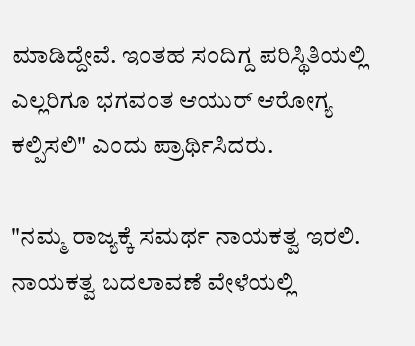ಮಾಡಿದ್ದೇವೆ. ಇಂತಹ ಸಂದಿಗ್ದ ಪರಿಸ್ಥಿತಿಯಲ್ಲಿ ಎಲ್ಲರಿಗೂ ಭಗವಂತ ಆಯುರ್ ಆರೋಗ್ಯ ಕಲ್ಪಿಸಲಿ" ಎಂದು ಪ್ರಾರ್ಥಿಸಿದರು.

"ನಮ್ಮ ರಾಜ್ಯಕ್ಕೆ ಸಮರ್ಥ ನಾಯಕತ್ವ ಇರಲಿ. ನಾಯಕತ್ವ ಬದಲಾವಣೆ ವೇಳೆಯಲ್ಲಿ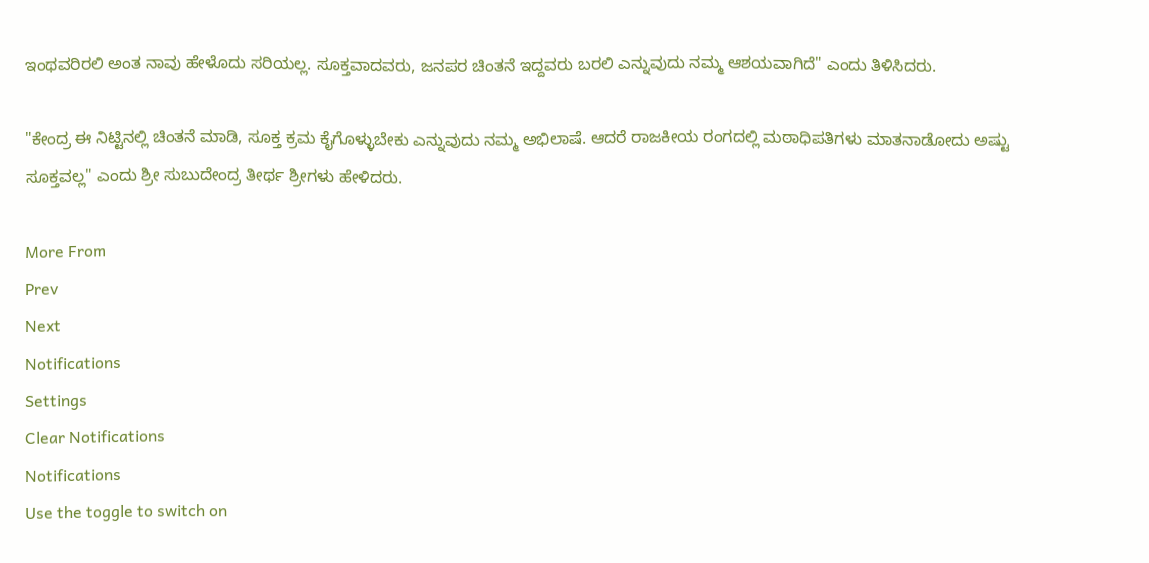ಇಂಥವರಿರಲಿ ಅಂತ ನಾವು ಹೇಳೊದು ಸರಿಯಲ್ಲ. ಸೂಕ್ತವಾದವರು, ಜನಪರ ಚಿಂತನೆ ಇದ್ದವರು ಬರಲಿ ಎನ್ನುವುದು ನಮ್ಮ ಆಶಯವಾಗಿದೆ" ಎಂದು ತಿಳಿಸಿದರು.

"ಕೇಂದ್ರ ಈ ನಿಟ್ಟಿನಲ್ಲಿ ಚಿಂತನೆ ಮಾಡಿ, ಸೂಕ್ತ ಕ್ರಮ ಕೈಗೊಳ್ಳುಬೇಕು ಎನ್ನುವುದು ನಮ್ಮ ಅಭಿಲಾಷೆ. ಆದರೆ ರಾಜಕೀಯ ರಂಗದಲ್ಲಿ ಮಠಾಧಿಪತಿಗಳು ಮಾತನಾಡೋದು ಅಷ್ಟು ಸೂಕ್ತವಲ್ಲ" ಎಂದು ಶ್ರೀ ಸುಬುದೇಂದ್ರ ತೀರ್ಥ ಶ್ರೀಗಳು ಹೇಳಿದರು.

More From
Prev
Next
Notifications
Settings
Clear Notifications
Notifications
Use the toggle to switch on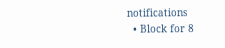notifications
  • Block for 8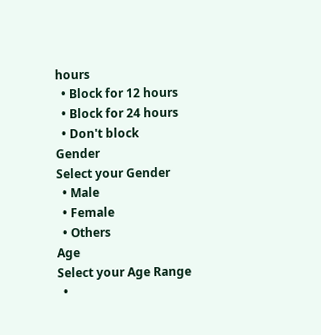hours
  • Block for 12 hours
  • Block for 24 hours
  • Don't block
Gender
Select your Gender
  • Male
  • Female
  • Others
Age
Select your Age Range
  •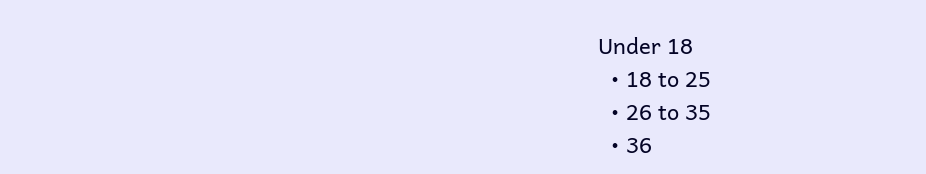Under 18
  • 18 to 25
  • 26 to 35
  • 36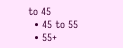to 45
  • 45 to 55
  • 55+